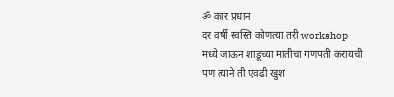ॐ कार प्रधान
दर वर्षी स्वस्ति कोणत्या तरी workshop मध्ये जाऊन शाडूच्या मातीचा गणपती करायची पण त्याने ती एवढी खुश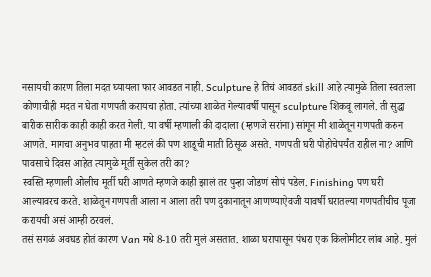नसायची कारण तिला मदत घ्यायला फार आवडत नाही. Sculpture हे तिचं आवडतं skill आहे त्यामुळे तिला स्वतःला कोणाचीही मदत न घेता गणपती करायचा होता. त्यांच्या शाळेत गेल्यावर्षी पासून sculpture शिकवू लागले. ती सुद्धा बारीक सारीक काही काही करत गेली. या वर्षी म्हणाली की दादाला (म्हणजे सरांना) सांगून मी शाळेतून गणपती करुन आणते. मागचा अनुभव पाहता मी म्हटलं की पण शाडूची माती ठिसूळ असते. गणपती घरी पोहोचेपर्यंत राहील ना? आणि पावसाचे दिवस आहेत त्यामुळे मूर्ती सुकेल तरी का?
स्वस्ति म्हणाली ओलीच मूर्ती घरी आणते म्हणजे काही झालं तर पुन्हा जोडणं सोपं पडेल. Finishing पण घरी आल्यावरच करते. शाळेतून गणपती आला न आला तरी पण दुकानातून आणण्याऐवजी यावर्षी घरातल्या गणपतीचीच पूजा करायची असं आम्ही ठरवलं.
तसं सगळं अवघड होतं कारण Van मधे 8-10 तरी मुलं असतात. शाळा घरापासून पंधरा एक किलोमीटर लांब आहे. मुलं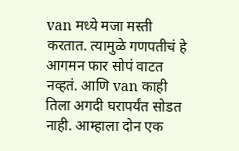van मध्ये मजा मस्ती करतात. त्यामुळे गणपतीचं हे आगमन फार सोपं वाटत नव्हतं. आणि van काही तिला अगदी घरापर्यंत सोडत नाही. आम्हाला दोन एक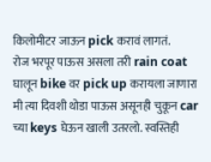किलोमीटर जाऊन pick करावं लागतं.
रोज भरपूर पाऊस असला तरी rain coat घालून bike वर pick up करायला जाणारा मी त्या दिवशी थोडा पाऊस असूनही चुकून car च्या keys घेऊन खाली उतरलो. स्वस्तिही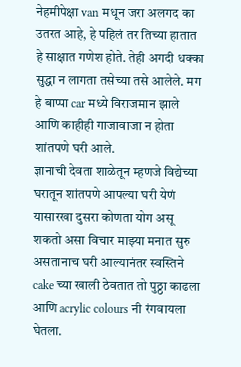नेहमीपेक्षा van मधून जरा अलगद का उतरत आहे, हे पहिलं तर तिच्या हातात हे साक्षात गणेश होते. तेही अगदी धक्का सुद्धा न लागता तसेच्या तसे आलेले. मग हे बाप्पा car मध्ये विराजमान झाले आणि काहीही गाजावाजा न होता शांतपणे घरी आले.
ज्ञानाची देवता शाळेतून म्हणजे विद्येच्या घरातून शांतपणे आपल्या घरी येणं यासारखा दुसरा कोणता योग असू शकतो असा विचार माझ्या मनात सुरु असतानाच घरी आल्यानंतर स्वस्तिने cake च्या खाली ठेवतात तो पुठ्ठा काढला आणि acrylic colours नी रंगवायला घेतला.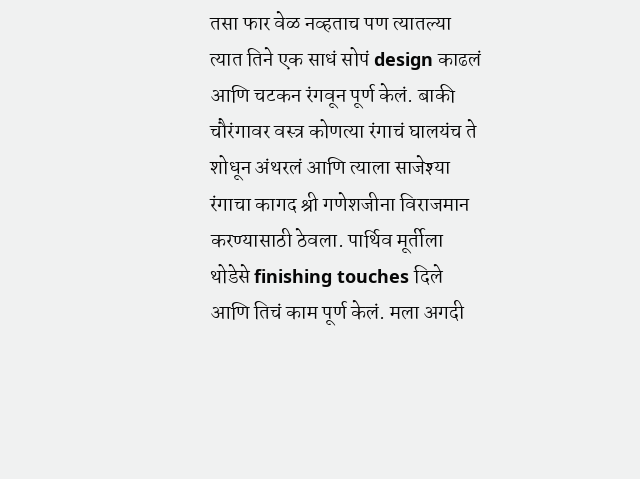तसा फार वेळ नव्हताच पण त्यातल्या त्यात तिने एक साधं सोपं design काढलं आणि चटकन रंगवून पूर्ण केलं. बाकी चौरंगावर वस्त्र कोणत्या रंगाचं घालयंच ते शोधून अंथरलं आणि त्याला साजेश्या रंगाचा कागद श्री गणेशजीना विराजमान करण्यासाठी ठेवला. पार्थिव मूर्तीला थोडेसे finishing touches दिले आणि तिचं काम पूर्ण केलं. मला अगदी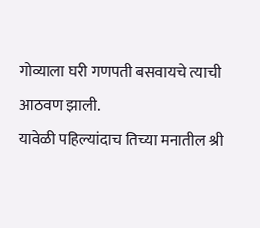गोव्याला घरी गणपती बसवायचे त्याची आठवण झाली.
यावेळी पहिल्यांदाच तिच्या मनातील श्री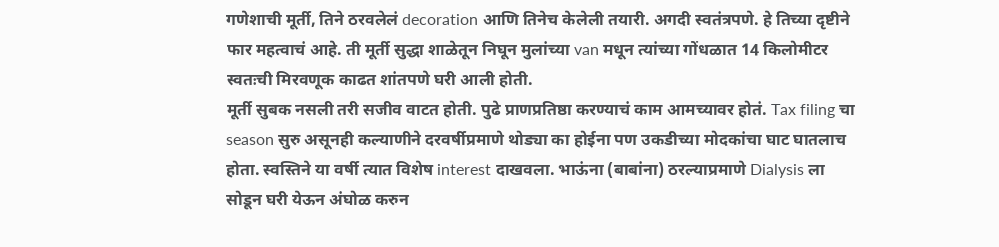गणेशाची मूर्ती, तिने ठरवलेलं decoration आणि तिनेच केलेली तयारी. अगदी स्वतंत्रपणे. हे तिच्या दृष्टीने फार महत्वाचं आहे. ती मूर्ती सुद्धा शाळेतून निघून मुलांच्या van मधून त्यांच्या गोंधळात 14 किलोमीटर स्वतःची मिरवणूक काढत शांतपणे घरी आली होती.
मूर्ती सुबक नसली तरी सजीव वाटत होती. पुढे प्राणप्रतिष्ठा करण्याचं काम आमच्यावर होतं. Tax filing चा season सुरु असूनही कल्याणीने दरवर्षीप्रमाणे थोड्या का होईना पण उकडीच्या मोदकांचा घाट घातलाच होता. स्वस्तिने या वर्षी त्यात विशेष interest दाखवला. भाऊंना (बाबांना) ठरल्याप्रमाणे Dialysis ला सोडून घरी येऊन अंघोळ करुन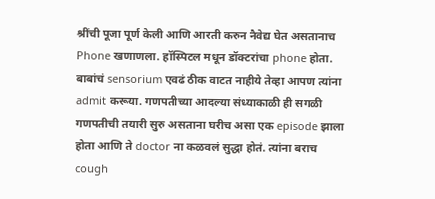श्रींची पूजा पूर्ण केली आणि आरती करुन नैवेद्य घेत असतानाच Phone खणाणला. हॉस्पिटल मधून डॉक्टरांचा phone होता. बाबांचं sensorium एवढं ठीक वाटत नाहीये तेव्हा आपण त्यांना admit करूया. गणपतीच्या आदल्या संध्याकाळी ही सगळी गणपतीची तयारी सुरु असताना घरीच असा एक episode झाला होता आणि ते doctor ना कळवलं सुद्धा होतं. त्यांना बराच cough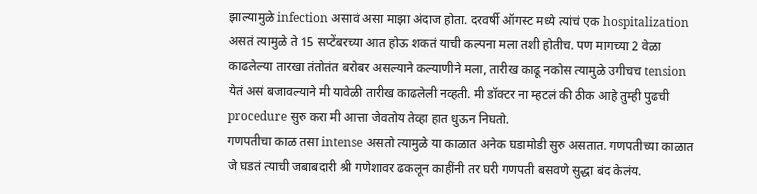झाल्यामुळे infection असावं असा माझा अंदाज होता. दरवर्षी ऑगस्ट मध्ये त्यांचं एक hospitalization असतं त्यामुळे ते 15 सप्टेंबरच्या आत होऊ शकतं याची कल्पना मला तशी होतीच. पण मागच्या 2 वेळा काढलेल्या तारखा तंतोतंत बरोबर असल्याने कल्याणीने मला, तारीख काढू नकोस त्यामुळे उगीचच tension येतं असं बजावल्याने मी यावेळी तारीख काढलेली नव्हती. मी डॉक्टर ना म्हटलं की ठीक आहे तुम्ही पुढची procedure सुरु करा मी आत्ता जेवतोय तेव्हा हात धुऊन निघतो.
गणपतीचा काळ तसा intense असतो त्यामुळे या काळात अनेक घडामोडी सुरु असतात. गणपतीच्या काळात जे घडतं त्याची जबाबदारी श्री गणेशावर ढकलून काहींनी तर घरी गणपती बसवणे सुद्धा बंद केलंय.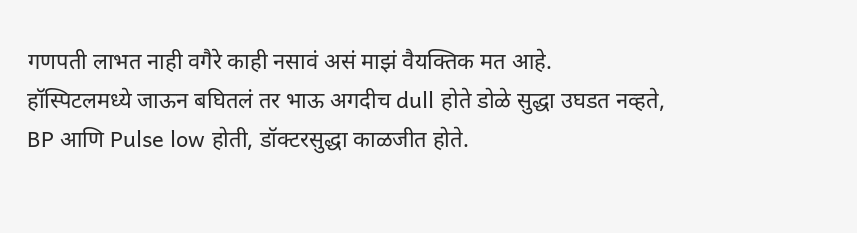गणपती लाभत नाही वगैरे काही नसावं असं माझं वैयक्तिक मत आहे.
हॉस्पिटलमध्ये जाऊन बघितलं तर भाऊ अगदीच dull होते डोळे सुद्धा उघडत नव्हते, BP आणि Pulse low होती, डॉक्टरसुद्धा काळजीत होते.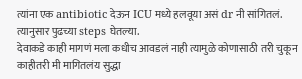त्यांना एक antibiotic देऊन ICU मध्ये हलवूया असं dr नी सांगितलं. त्यानुसार पुढच्या steps घेतल्या.
देवाकडे काही मागणं मला कधीच आवडलं नाही त्यामुळे कोणासाठी तरी चुकून काहीतरी मी मागितलंय सुद्धा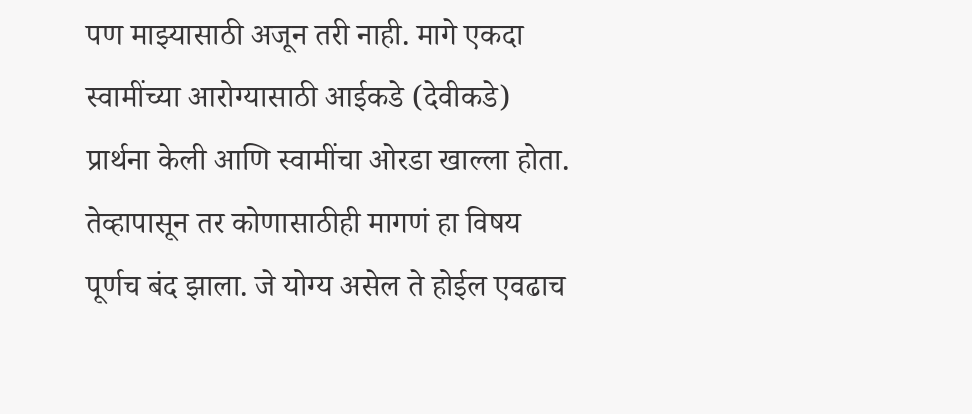पण माझ्यासाठी अजून तरी नाही. मागे एकदा स्वामींच्या आरोग्यासाठी आईकडे (देवीकडे) प्रार्थना केली आणि स्वामींचा ओरडा खाल्ला होता. तेव्हापासून तर कोणासाठीही मागणं हा विषय पूर्णच बंद झाला. जे योग्य असेल ते होईल एवढाच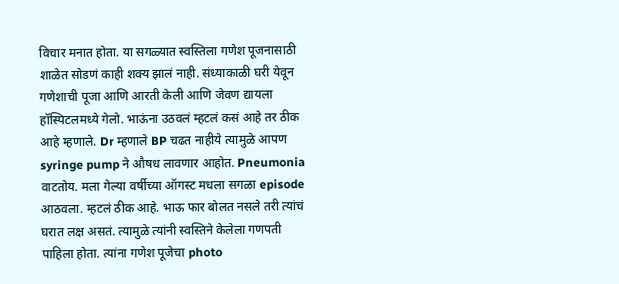विचार मनात होता. या सगळ्यात स्वस्तिला गणेश पूजनासाठी शाळेत सोडणं काही शक्य झालं नाही. संध्याकाळी घरी येवून गणेशाची पूजा आणि आरती केली आणि जेवण द्यायला हॉस्पिटलमध्ये गेलो. भाऊंना उठवलं म्हटलं कसं आहे तर ठीक आहे म्हणाले. Dr म्हणाले BP चढत नाहीये त्यामुळे आपण syringe pump ने औषध लावणार आहोत. Pneumonia वाटतोय. मला गेल्या वर्षीच्या ऑगस्ट मधला सगळा episode आठवला. म्हटलं ठीक आहे. भाऊ फार बोलत नसले तरी त्यांचं घरात लक्ष असतं. त्यामुळे त्यांनी स्वस्तिने केलेला गणपती पाहिला होता. त्यांना गणेश पूजेचा photo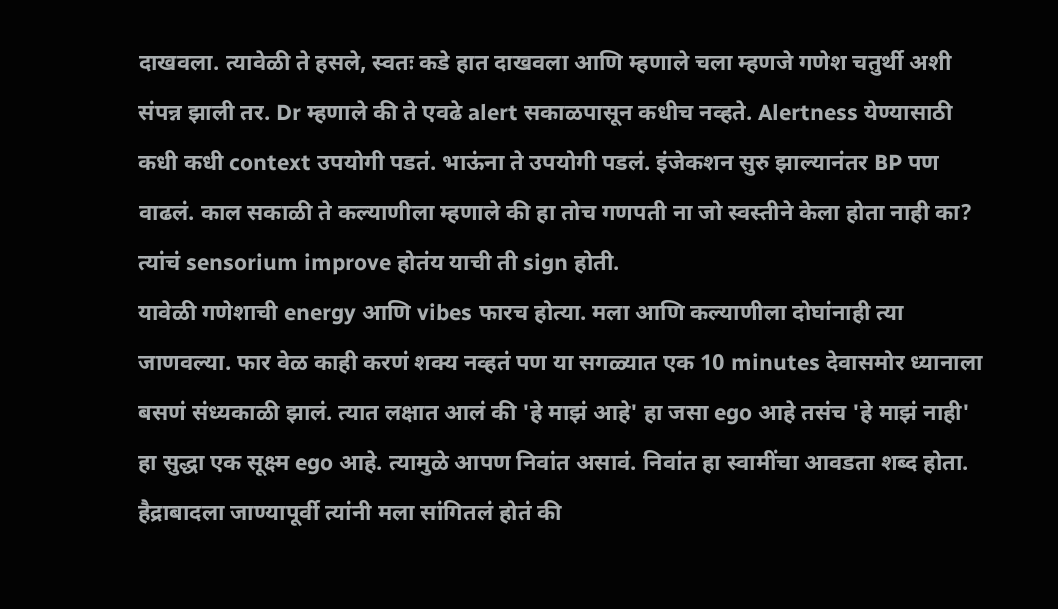दाखवला. त्यावेळी ते हसले, स्वतः कडे हात दाखवला आणि म्हणाले चला म्हणजे गणेश चतुर्थी अशी संपन्न झाली तर. Dr म्हणाले की ते एवढे alert सकाळपासून कधीच नव्हते. Alertness येण्यासाठी कधी कधी context उपयोगी पडतं. भाऊंना ते उपयोगी पडलं. इंजेकशन सुरु झाल्यानंतर BP पण वाढलं. काल सकाळी ते कल्याणीला म्हणाले की हा तोच गणपती ना जो स्वस्तीने केला होता नाही का? त्यांचं sensorium improve होतंय याची ती sign होती.
यावेळी गणेशाची energy आणि vibes फारच होत्या. मला आणि कल्याणीला दोघांनाही त्या जाणवल्या. फार वेळ काही करणं शक्य नव्हतं पण या सगळ्यात एक 10 minutes देवासमोर ध्यानाला बसणं संध्यकाळी झालं. त्यात लक्षात आलं की 'हे माझं आहे' हा जसा ego आहे तसंच 'हे माझं नाही' हा सुद्धा एक सूक्ष्म ego आहे. त्यामुळे आपण निवांत असावं. निवांत हा स्वामींचा आवडता शब्द होता. हैद्राबादला जाण्यापूर्वी त्यांनी मला सांगितलं होतं की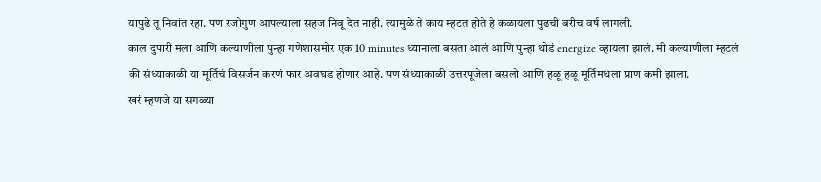यापुढे तू निवांत रहा. पण रजोगुण आपल्याला सहज निवू देत नाही. त्यामुळे ते काय म्हटत होते हे कळायला पुढची बरीच वर्ष लागली.
काल दुपारी मला आणि कल्याणीला पुन्हा गणेशासमोर एक 10 minutes ध्यानाला बसता आलं आणि पुन्हा थोडं energize व्हायला झालं. मी कल्याणीला म्हटलं की संध्याकाळी या मूर्तिचं विसर्जन करणं फार अवघड होणार आहे. पण संध्याकाळी उत्तरपूजेला बसलो आणि हळू हळू मूर्तिमधला प्राण कमी झाला.
खरं म्हणजे या सगळ्या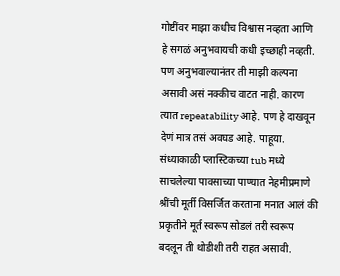गोष्टींवर माझा कधीच विश्वास नव्हता आणि हे सगळं अनुभवायची कधी इच्छाही नव्हती. पण अनुभवाल्यानंतर ती माझी कल्पना असावी असं नक्कीच वाटत नाही. कारण त्यात repeatability आहे. पण हे दाखवून देणं मात्र तसं अवघड आहे. पाहूया.
संध्याकाळी प्लास्टिकच्या tub मध्ये साचलेल्या पावसाच्या पाण्यात नेहमीप्रमाणे श्रींची मूर्ती विसर्जित करताना मनात आलं की प्रकृतीने मूर्त स्वरूप सोडलं तरी स्वरूप बदलून ती थोडीशी तरी राहत असावी.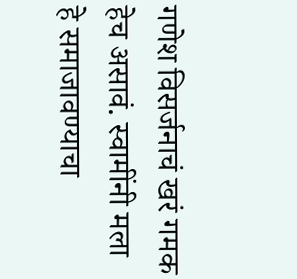गणेश विसर्जनाचं खरं गमक हेच असावं. स्वामींनी मला हे समाजावण्याचा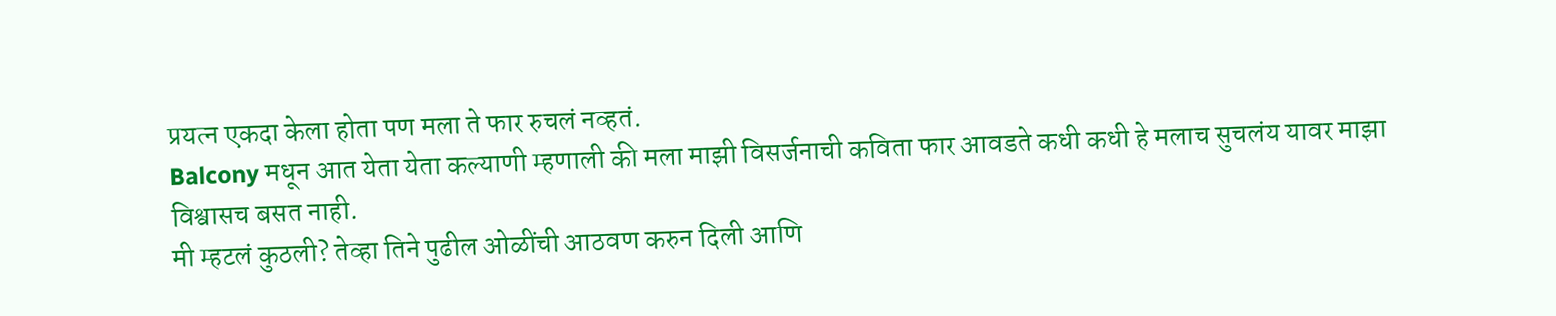प्रयत्न एकदा केला होता पण मला ते फार रुचलं नव्हतं.
Balcony मधून आत येता येता कल्याणी म्हणाली की मला माझी विसर्जनाची कविता फार आवडते कधी कधी हे मलाच सुचलंय यावर माझा विश्वासच बसत नाही.
मी म्हटलं कुठली? तेव्हा तिने पुढील ओळींची आठवण करुन दिली आणि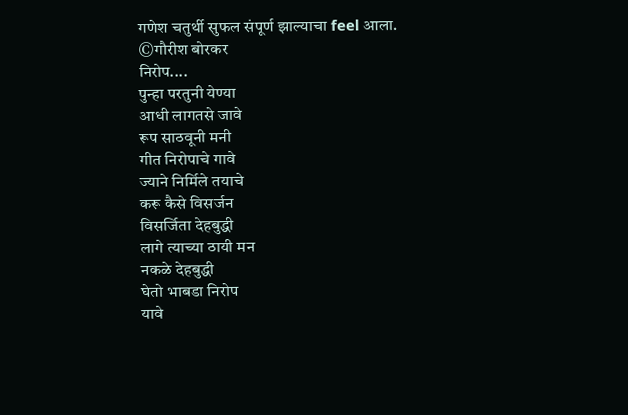गणेश चतुर्थी सुफल संपूर्ण झाल्याचा feel आला.
©गौरीश बोरकर
निरोप....
पुन्हा परतुनी येण्या
आधी लागतसे जावे
रूप साठवूनी मनी
गीत निरोपाचे गावे
ज्याने निर्मिले तयाचे
करू कैसे विसर्जन
विसर्जिता देहबुद्धी
लागे त्याच्या ठायी मन
नकळे देहबुद्धी
घेतो भाबडा निरोप
यावे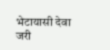भेटायासी देवा
जरी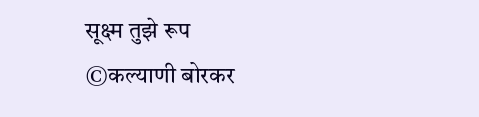सूक्ष्म तुझे रूप
©कल्याणी बोरकर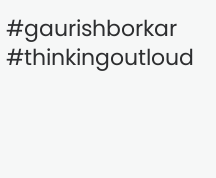#gaurishborkar
#thinkingoutloud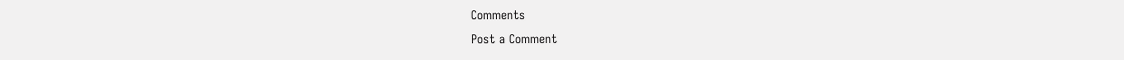Comments
Post a Comment